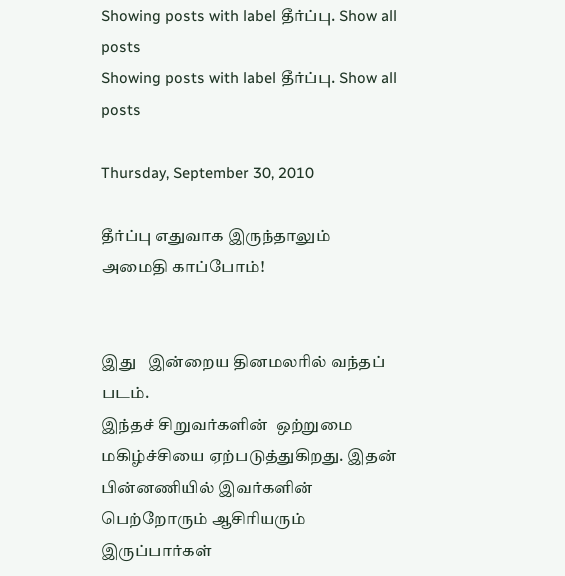Showing posts with label தீர்ப்பு. Show all posts
Showing posts with label தீர்ப்பு. Show all posts

Thursday, September 30, 2010

தீர்ப்பு எதுவாக இருந்தாலும் அமைதி காப்போம்!


இது   இன்றைய தினமலரில் வந்தப் படம்.
இந்தச் சிறுவர்களின்  ஒற்றுமை மகிழ்ச்சியை ஏற்படுத்துகிறது. இதன் பின்னணியில் இவர்களின் பெற்றோரும் ஆசிரியரும் இருப்பார்கள்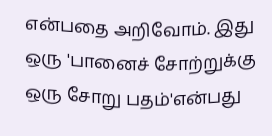என்பதை அறிவோம். இது ஒரு 'பானைச் சோற்றுக்கு ஒரு சோறு பதம்'என்பது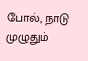போல், நாடு முழுதும்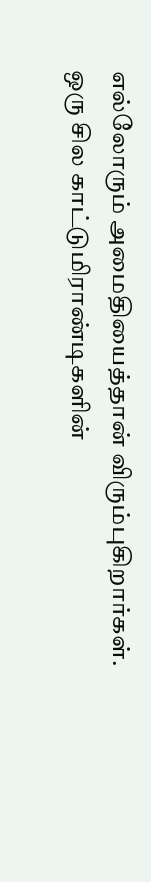எல்லோரும் அமைதியைத்தான் விரும்புகிறார்கள். ஒரு சில காட்டுமிராண்டிகளின்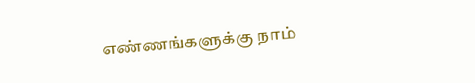எண்ணங்களுக்கு நாம்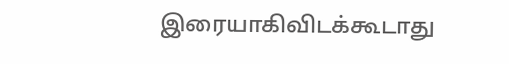இரையாகிவிடக்கூடாது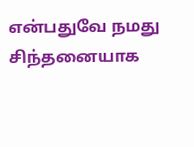என்பதுவே நமது சிந்தனையாக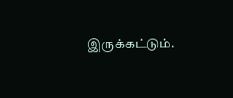இருக்கட்டும்.